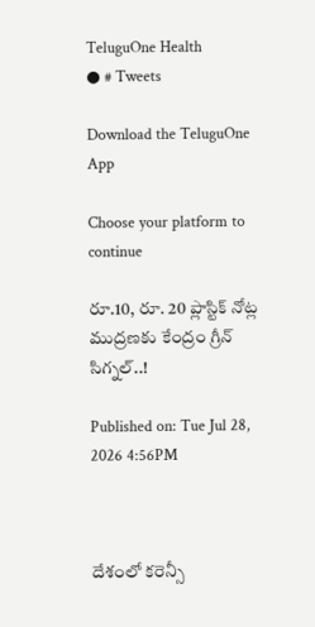TeluguOne Health
● # Tweets

Download the TeluguOne App

Choose your platform to continue

రూ.10, రూ. 20 ప్లాస్టిక్ నోట్ల ముద్రణకు కేంద్రం గ్రీన్ సిగ్నల్..!

Published on: Tue Jul 28, 2026 4:56PM



దేశంలో కరెన్సీ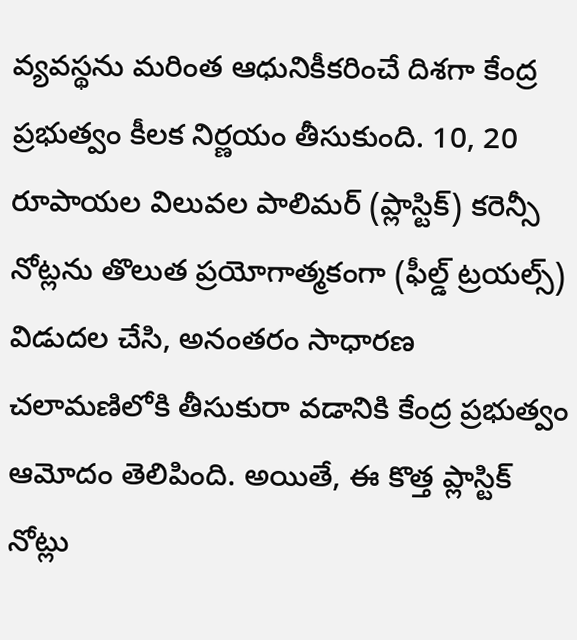వ్యవస్థను మరింత ఆధునికీకరించే దిశగా కేంద్ర ప్రభుత్వం కీలక నిర్ణయం తీసుకుంది. 10, 20 రూపాయల విలువల పాలిమర్ (ప్లాస్టిక్) కరెన్సీ నోట్లను తొలుత ప్రయోగాత్మకంగా (ఫీల్డ్ ట్రయల్స్) విడుదల చేసి, అనంతరం సాధారణ చలామణిలోకి తీసుకురా వడానికి కేంద్ర ప్రభుత్వం ఆమోదం తెలిపింది. అయితే, ఈ కొత్త ప్లాస్టిక్ నోట్లు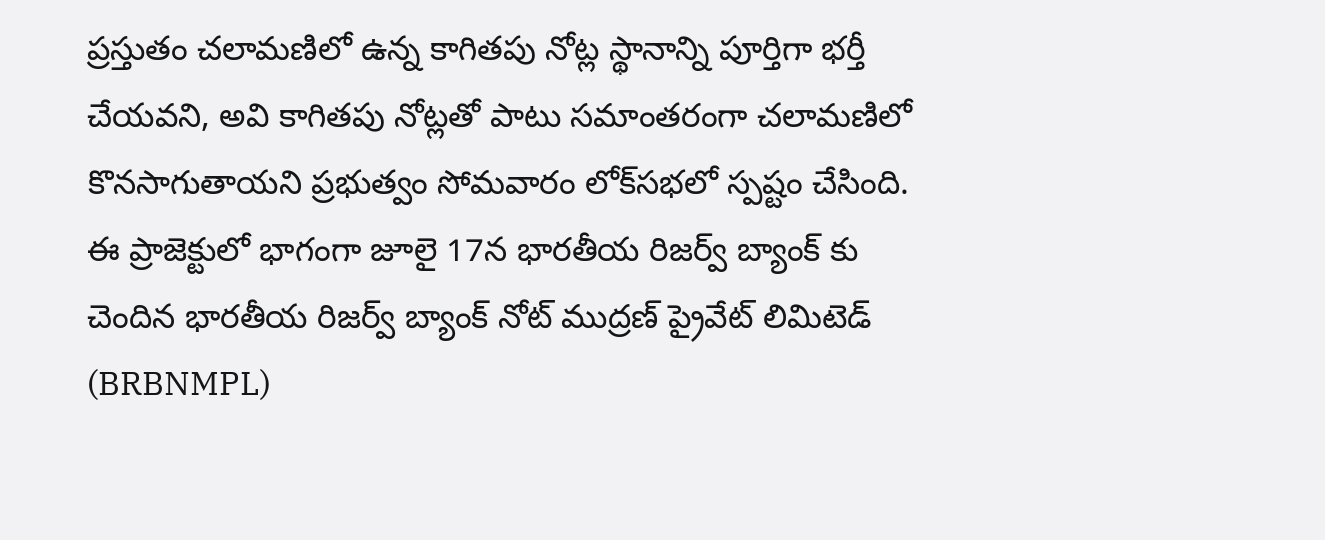ప్రస్తుతం చలామణిలో ఉన్న కాగితపు నోట్ల స్థానాన్ని పూర్తిగా భర్తీ చేయవని, అవి కాగితపు నోట్లతో పాటు సమాంతరంగా చలామణిలో కొనసాగుతాయని ప్రభుత్వం సోమవారం లోక్‌సభలో స్పష్టం చేసింది. ఈ ప్రాజెక్టులో భాగంగా జూలై 17న భారతీయ రిజర్వ్ బ్యాంక్‌ కు చెందిన భారతీయ రిజర్వ్ బ్యాంక్ నోట్ ముద్రణ్ ప్రైవేట్ లిమిటెడ్ (BRBNMPL)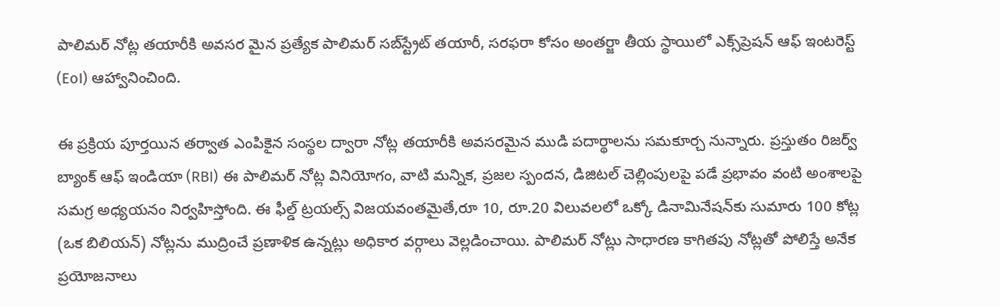పాలిమర్ నోట్ల తయారీకి అవసర మైన ప్రత్యేక పాలిమర్ సబ్‌స్ట్రేట్ తయారీ, సరఫరా కోసం అంతర్జా తీయ స్థాయిలో ఎక్స్‌ప్రెషన్ ఆఫ్ ఇంటరెస్ట్ (EoI) ఆహ్వానించింది.

ఈ ప్రక్రియ పూర్తయిన తర్వాత ఎంపికైన సంస్థల ద్వారా నోట్ల తయారీకి అవసరమైన ముడి పదార్థాలను సమకూర్చ నున్నారు. ప్రస్తుతం రిజర్వ్ బ్యాంక్ ఆఫ్ ఇండియా (RBI) ఈ పాలిమర్ నోట్ల వినియోగం, వాటి మన్నిక, ప్రజల స్పందన, డిజిటల్ చెల్లింపులపై పడే ప్రభావం వంటి అంశాలపై సమగ్ర అధ్యయనం నిర్వహిస్తోంది. ఈ ఫీల్డ్ ట్రయల్స్ విజయవంతమైతే,రూ 10, రూ.20 విలువలలో ఒక్కో డినామినేషన్‌కు సుమారు 100 కోట్ల (ఒక బిలియన్) నోట్లను ముద్రించే ప్రణాళిక ఉన్నట్లు అధికార వర్గాలు వెల్లడించాయి. పాలిమర్ నోట్లు సాధారణ కాగితపు నోట్లతో పోలిస్తే అనేక ప్రయోజనాలు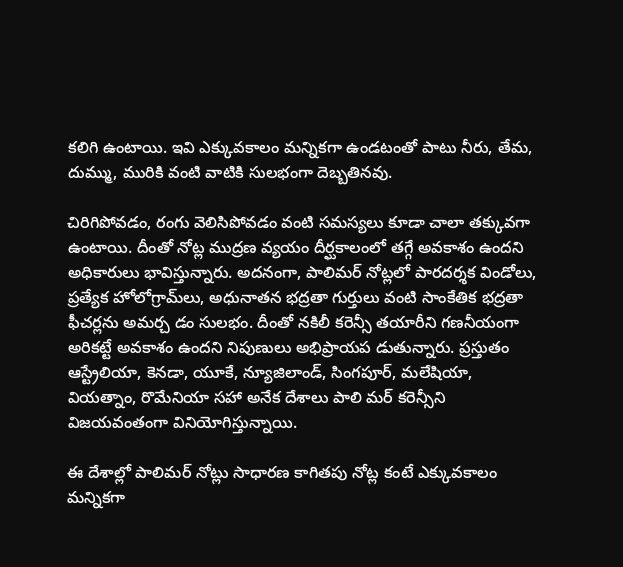కలిగి ఉంటాయి. ఇవి ఎక్కువకాలం మన్నికగా ఉండటంతో పాటు నీరు, తేమ, దుమ్ము, మురికి వంటి వాటికి సులభంగా దెబ్బతినవు.

చిరిగిపోవడం, రంగు వెలిసిపోవడం వంటి సమస్యలు కూడా చాలా తక్కువగా ఉంటాయి. దీంతో నోట్ల ముద్రణ వ్యయం దీర్ఘకాలంలో తగ్గే అవకాశం ఉందని అధికారులు భావిస్తున్నారు. అదనంగా, పాలిమర్ నోట్లలో పారదర్శక విండోలు, ప్రత్యేక హోలోగ్రామ్‌లు, అధునాతన భద్రతా గుర్తులు వంటి సాంకేతిక భద్రతా ఫీచర్లను అమర్చ డం సులభం. దీంతో నకిలీ కరెన్సీ తయారీని గణనీయంగా అరికట్టే అవకాశం ఉందని నిపుణులు అభిప్రాయప డుతున్నారు. ప్రస్తుతం ఆస్ట్రేలియా, కెనడా, యూకే, న్యూజిలాండ్, సింగపూర్, మలేషియా, వియత్నాం, రొమేనియా సహా అనేక దేశాలు పాలి మర్ కరెన్సీని విజయవంతంగా వినియోగిస్తున్నాయి.

ఈ దేశాల్లో పాలిమర్ నోట్లు సాధారణ కాగితపు నోట్ల కంటే ఎక్కువకాలం మన్నికగా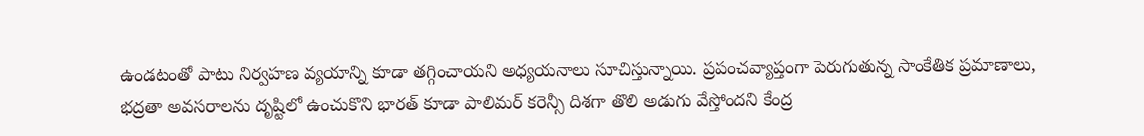ఉండటంతో పాటు నిర్వహణ వ్యయాన్ని కూడా తగ్గించాయని అధ్యయనాలు సూచిస్తున్నాయి. ప్రపంచవ్యాప్తంగా పెరుగుతున్న సాంకేతిక ప్రమాణాలు, భద్రతా అవసరాలను దృష్టిలో ఉంచుకొని భారత్ కూడా పాలిమర్ కరెన్సీ దిశగా తొలి అడుగు వేస్తోందని కేంద్ర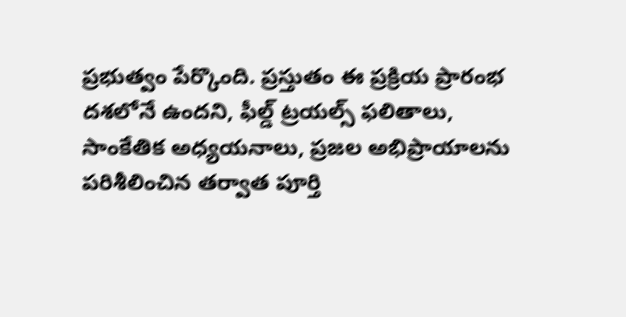ప్రభుత్వం పేర్కొంది. ప్రస్తుతం ఈ ప్రక్రియ ప్రారంభ దశలోనే ఉందని, ఫీల్డ్ ట్రయల్స్ ఫలితాలు, సాంకేతిక అధ్యయనాలు, ప్రజల అభిప్రాయాలను పరిశీలించిన తర్వాత పూర్తి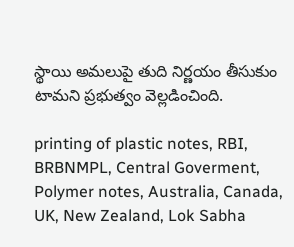స్థాయి అమలుపై తుది నిర్ణయం తీసుకుం టామని ప్రభుత్వం వెల్లడించింది.

printing of plastic notes, RBI, BRBNMPL, Central Goverment, Polymer notes, Australia, Canada, UK, New Zealand, Lok Sabha